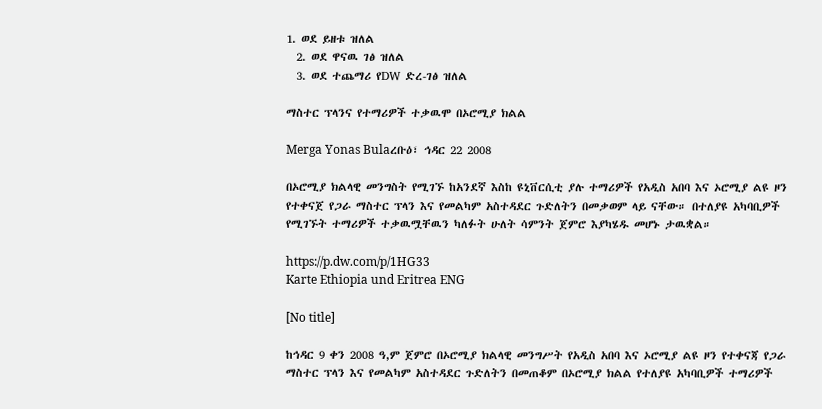1. ወደ ይዘቱ ዝለል
  2. ወደ ዋናዉ ገፅ ዝለል
  3. ወደ ተጨማሪ የDW ድረ-ገፅ ዝለል

ማስተር ፕላንና የተማሪዎች ተቃዉሞ በኦሮሚያ ክልል

Merga Yonas Bulaረቡዕ፣ ኅዳር 22 2008

በኦሮሚያ ክልላዊ መንግስት የሚገኙ ከአንደኛ እስከ ዩኒቨርሲቲ ያሉ ተማሪዎች የአዲስ አበባ እና ኦሮሚያ ልዩ ዞን የተቀናጀ የጋራ ማስተር ፕላን እና የመልካም አስተዳደር ጉድለትን በመቃወም ላይ ናቸው። በተለያዩ አካባቢዎች የሚገኙት ተማሪዎች ተቃዉሟቸዉን ካለፉት ሁለት ሳምንት ጀምሮ እያካሄዱ መሆኑ ታዉቋል።

https://p.dw.com/p/1HG33
Karte Ethiopia und Eritrea ENG

[No title]

ከኅዳር 9 ቀን 2008 ዓ,ም ጀምሮ በኦሮሚያ ክልላዊ መንግሥት የአዲስ አበባ እና ኦሮሚያ ልዩ ዞን የተቀናጃ የጋራ ማስተር ፕላን እና የመልካም አስተዳደር ጉድለትን በመጠቆም በኦሮሚያ ክልል የተለያዩ አካባቢዎች ተማሪዎች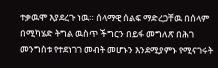ተቃዉሞ እያደረጉ ነዉ። ሰላማዊ ሰልፍ ማድረጋቸዉ በሰላም በሚካሄድ ትግል ዉስጥ ችግርን በይፋ መግለጽ በሕገ መንግስቱ የተደነገገ መብት መሆኑን እንደሚያምኑ የሚናገሩት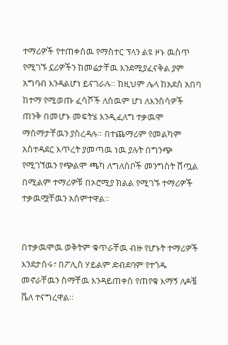ተማሪዎች የተጠቀሰዉ የማስተር ፕላን ልዩ ዞኑ ዉስጥ የሚገኙ ኗሪዎችን ከመሬታቸዉ እንደሚያፈናቅል ያም አግባብ እንዳልሆነ ይናገራሉ። ከዚህም ሌላ ከአደስ አበባ ከተማ የሚወጡ ፈሳሾች ለሰዉም ሆነ ለእንስሳዎች ጠንቅ በመሆኑ መፍትሄ እንዲፈለግ ተቃዉሞ ማሰማታቸዉን ያስረዳሉ። በተጨማሪም የመልካም አስተዳደር እጥረት ያመጣዉ ነዉ ያሉት በግንጭ የሚገኘዉን የጭልሞ ጫካ ለግለሰቦች መንግስት ሸጧል በሚልም ተማሪዎቹ በኦሮሚያ ክልል የሚገኙ ተማሪዎች ተቃዉሟቸዉን አሰምተዋል።


በተቃዉሞዉ ወቅትም ቁጥራቸዉ ብዙ የሆኑት ተማሪዎች እንደታሰሩ፣ በፖሊስ ሃይልም ድብደባም የተጎዱ መኖራቸዉን ስማቸዉ እንዳይጠቀስ የጠየቁ እማኝ ለዶቼ ቬለ ተናግረዋል።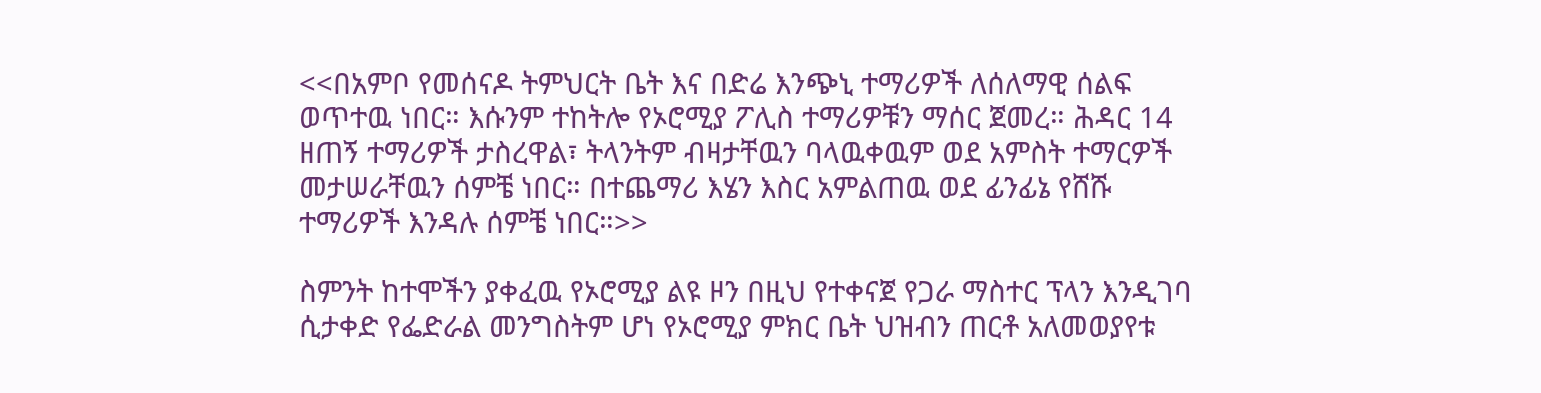<<በአምቦ የመሰናዶ ትምህርት ቤት እና በድሬ እንጭኒ ተማሪዎች ለሰለማዊ ሰልፍ ወጥተዉ ነበር። እሱንም ተከትሎ የኦሮሚያ ፖሊስ ተማሪዎቹን ማሰር ጀመረ። ሕዳር 14 ዘጠኝ ተማሪዎች ታስረዋል፣ ትላንትም ብዛታቸዉን ባላዉቀዉም ወደ አምስት ተማርዎች መታሠራቸዉን ሰምቼ ነበር። በተጨማሪ እሄን እስር አምልጠዉ ወደ ፊንፊኔ የሸሹ ተማሪዎች እንዳሉ ሰምቼ ነበር።>>

ስምንት ከተሞችን ያቀፈዉ የኦሮሚያ ልዩ ዞን በዚህ የተቀናጀ የጋራ ማስተር ፕላን እንዲገባ ሲታቀድ የፌድራል መንግስትም ሆነ የኦሮሚያ ምክር ቤት ህዝብን ጠርቶ አለመወያየቱ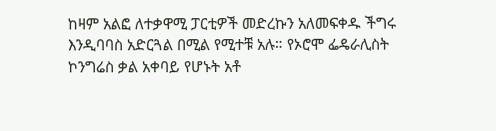ከዛም አልፎ ለተቃዋሚ ፓርቲዎች መድረኩን አለመፍቀዱ ችግሩ እንዲባባስ አድርጓል በሚል የሚተቹ አሉ። የኦሮሞ ፌዴራሊስት ኮንግሬስ ቃል አቀባይ የሆኑት አቶ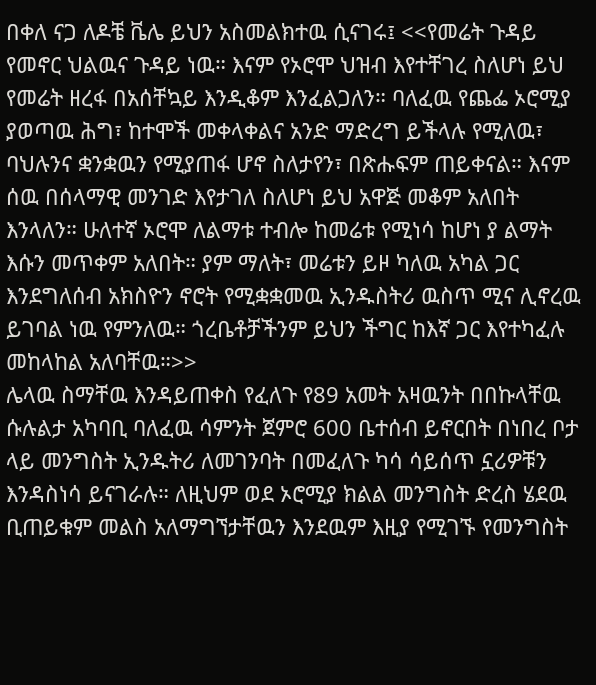በቀለ ናጋ ለዶቼ ቬሌ ይህን አስመልክተዉ ሲናገሩ፤ <<የመሬት ጉዳይ የመኖር ህልዉና ጉዳይ ነዉ። እናም የኦሮሞ ህዝብ እየተቸገረ ስለሆነ ይህ የመሬት ዘረፋ በአሰቸኳይ እንዲቆም እንፈልጋለን። ባለፈዉ የጨፌ ኦሮሚያ ያወጣዉ ሕግ፣ ከተሞች መቀላቀልና አንድ ማድረግ ይችላሉ የሚለዉ፣ ባህሉንና ቋንቋዉን የሚያጠፋ ሆኖ ስለታየን፣ በጽሑፍም ጠይቀናል። እናም ሰዉ በሰላማዊ መንገድ እየታገለ ስለሆነ ይህ አዋጅ መቆም አለበት እንላለን። ሁለተኛ ኦሮሞ ለልማቱ ተብሎ ከመሬቱ የሚነሳ ከሆነ ያ ልማት እሱን መጥቀም አለበት። ያም ማለት፣ መሬቱን ይዞ ካለዉ አካል ጋር እንደግለሰብ አክስዮን ኖሮት የሚቋቋመዉ ኢንዱስትሪ ዉስጥ ሚና ሊኖረዉ ይገባል ነዉ የምንለዉ። ጎረቤቶቻችንም ይህን ችግር ከእኛ ጋር እየተካፈሉ መከላከል አለባቸዉ።>>
ሌላዉ ስማቸዉ እንዳይጠቀስ የፈለጉ የ89 አመት አዛዉንት በበኩላቸዉ ሱሉልታ አካባቢ ባለፈዉ ሳምንት ጀምሮ 600 ቤተሰብ ይኖርበት በነበረ ቦታ ላይ መንግስት ኢንዱትሪ ለመገንባት በመፈለጉ ካሳ ሳይሰጥ ኗሪዎቹን እንዳስነሳ ይናገራሉ። ለዚህም ወደ ኦሮሚያ ክልል መንግስት ድረስ ሄደዉ ቢጠይቁም መልስ አለማግኘታቸዉን እንደዉም እዚያ የሚገኙ የመንግስት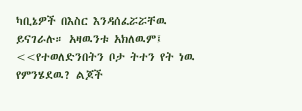ካቢኔዎች በእስር እንዳሰፈሯሯቸዉ ይናገራሉ። አዛዉንቱ አክለዉም፤ <<የተወለድንበትን ቦታ ትተን የት ነዉ የምንሄደዉ? ልጆች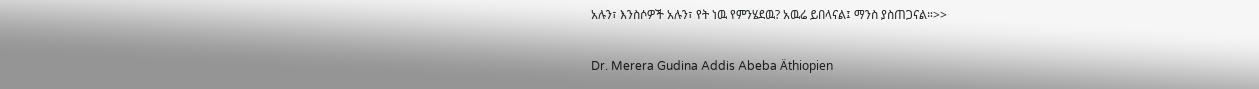አሉን፣ እንስሶዎች አሉን፣ የት ነዉ የምንሄደዉ? አዉሬ ይበላናል፤ ማንስ ያስጠጋናል።>>

Dr. Merera Gudina Addis Abeba Äthiopien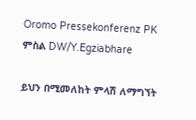Oromo Pressekonferenz PK
ምስል DW/Y.Egziabhare

ይህን በሚመለከት ምላሽ ለማግኘት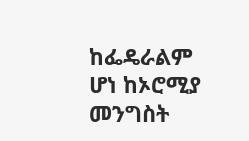ከፌዴራልም ሆነ ከኦሮሚያ መንግስት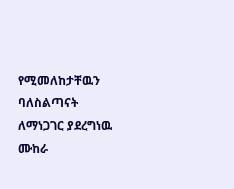የሚመለከታቸዉን ባለስልጣናት ለማነጋገር ያደረግነዉ ሙከራ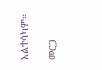አልተሳካም።

መርጋ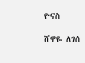ዮናስ

ሸዋዬ ለገሰ